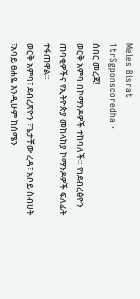Meles Bisrat
1trSgponscoredha ·
ሰበር መረጃ!
ወርቅ አምባ በኮማንዶዎች ተከባለች። የነደብረፅዮን ጠባቂዎችና የኢትዮጵያ መከላከያ ኮማንዶዎች ፍለፊት ተፋጠዋል።
ወርቅ አምባ፣ ደብረጽዮን ፣ጌታቸው ረዳ፣ አቦይ ስብሀት ፣አባይ ፀሐዬ እንዲሁም ከሰሜን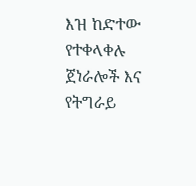እዝ ከድተው የተቀላቀሉ ጀነራሎች እና የትግራይ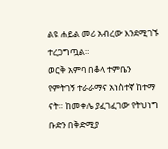ልዩ ሐይል መሪ አብረው እንደሚገኙ ተረጋግጧል።
ወርቅ አምባ በቆላ ተምቤን የምትገኝ ተራራማና አነስተኛ ከተማ ናት። ከመቀሌ ያፈገፈገው የትህነግ ቡድን በቅድሚያ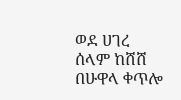ወደ ሀገረ ሰላም ከሸሸ በሁዋላ ቀጥሎ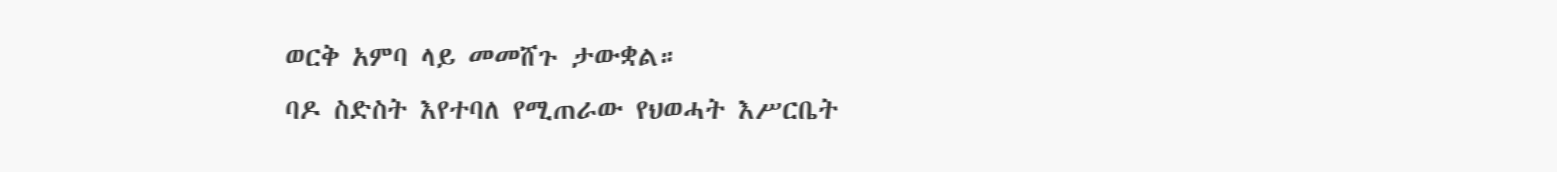ወርቅ አምባ ላይ መመሸጉ ታውቋል።
ባዶ ስድስት እየተባለ የሚጠራው የህወሓት እሥርቤት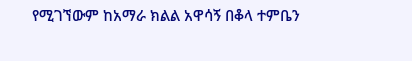የሚገኘውም ከአማራ ክልል አዋሳኝ በቆላ ተምቤን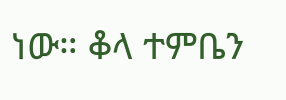ነው። ቆላ ተምቤን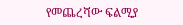የመጨረሻው ፍልሚያ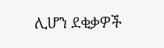ሊሆን ደቂቃዎች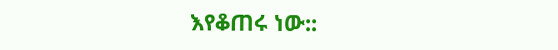እየቆጠሩ ነው::